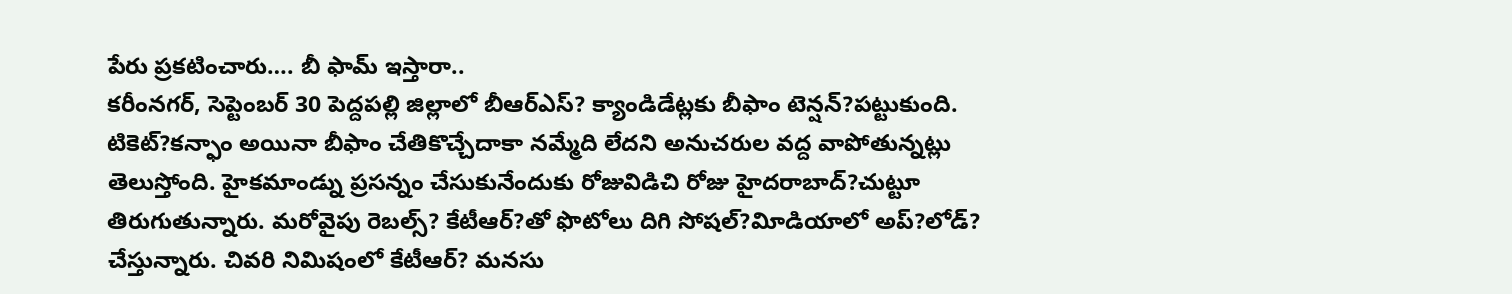పేరు ప్రకటించారు…. బీ ఫామ్ ఇస్తారా..
కరీంనగర్, సెప్టెంబర్ 30 పెద్దపల్లి జిల్లాలో బీఆర్ఎస్? క్యాండిడేట్లకు బీఫాం టెన్షన్?పట్టుకుంది. టికెట్?కన్ఫాం అయినా బీఫాం చేతికొచ్చేదాకా నమ్మేది లేదని అనుచరుల వద్ద వాపోతున్నట్లు తెలుస్తోంది. హైకమాండ్ను ప్రసన్నం చేసుకునేందుకు రోజువిడిచి రోజు హైదరాబాద్?చుట్టూ తిరుగుతున్నారు. మరోవైపు రెబల్స్? కేటీఆర్?తో ఫొటోలు దిగి సోషల్?విూడియాలో అప్?లోడ్? చేస్తున్నారు. చివరి నిమిషంలో కేటీఆర్? మనసు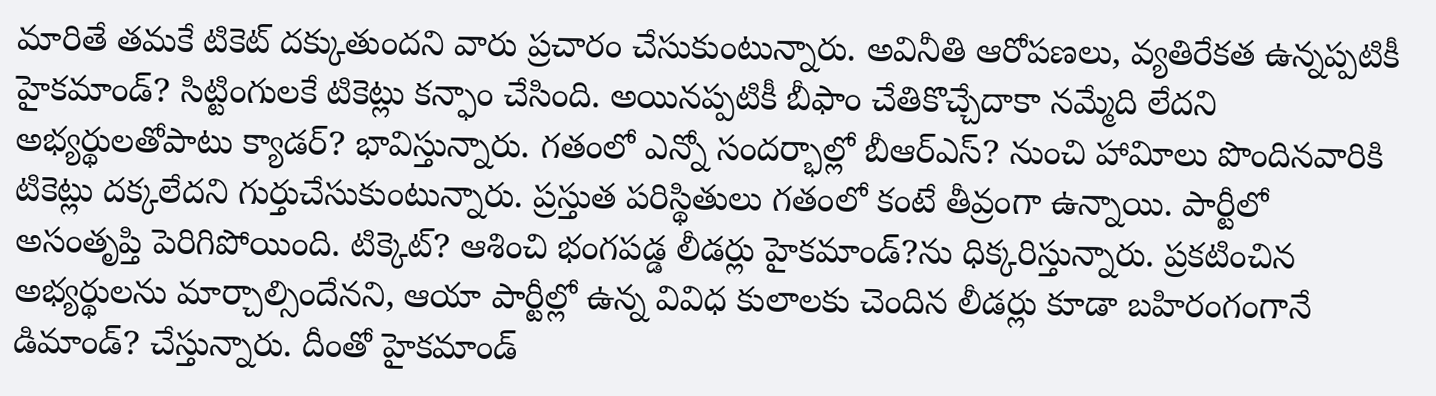మారితే తమకే టికెట్ దక్కుతుందని వారు ప్రచారం చేసుకుంటున్నారు. అవినీతి ఆరోపణలు, వ్యతిరేకత ఉన్నప్పటికీ హైకమాండ్? సిట్టింగులకే టికెట్లు కన్ఫాం చేసింది. అయినప్పటికీ బీఫాం చేతికొచ్చేదాకా నమ్మేది లేదని అభ్యర్థులతోపాటు క్యాడర్? భావిస్తున్నారు. గతంలో ఎన్నో సందర్భాల్లో బీఆర్ఎస్? నుంచి హావిూలు పొందినవారికి టికెట్లు దక్కలేదని గుర్తుచేసుకుంటున్నారు. ప్రస్తుత పరిస్థితులు గతంలో కంటే తీవ్రంగా ఉన్నాయి. పార్టీలో అసంతృప్తి పెరిగిపోయింది. టిక్కెట్? ఆశించి భంగపడ్డ లీడర్లు హైకమాండ్?ను ధిక్కరిస్తున్నారు. ప్రకటించిన అభ్యర్థులను మార్చాల్సిందేనని, ఆయా పార్టీల్లో ఉన్న వివిధ కులాలకు చెందిన లీడర్లు కూడా బహిరంగంగానే డిమాండ్? చేస్తున్నారు. దీంతో హైకమాండ్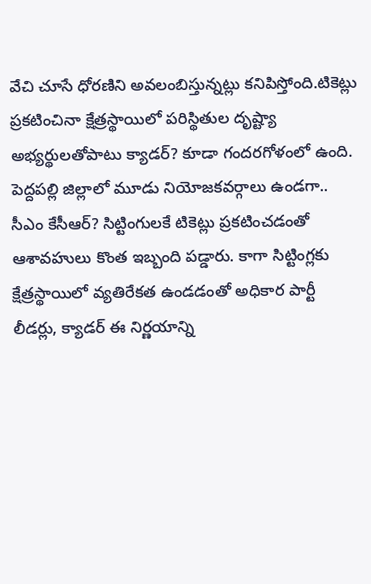వేచి చూసే ధోరణిని అవలంబిస్తున్నట్లు కనిపిస్తోంది.టికెట్లు ప్రకటించినా క్షేత్రస్థాయిలో పరిస్థితుల దృష్ట్యా అభ్యర్థులతోపాటు క్యాడర్? కూడా గందరగోళంలో ఉంది. పెద్దపల్లి జిల్లాలో మూడు నియోజకవర్గాలు ఉండగా.. సీఎం కేసీఆర్? సిట్టింగులకే టికెట్లు ప్రకటించడంతో ఆశావహులు కొంత ఇబ్బంది పడ్డారు. కాగా సిట్టింగ్లకు క్షేత్రస్థాయిలో వ్యతిరేకత ఉండడంతో అధికార పార్టీ లీడర్లు, క్యాడర్ ఈ నిర్ణయాన్ని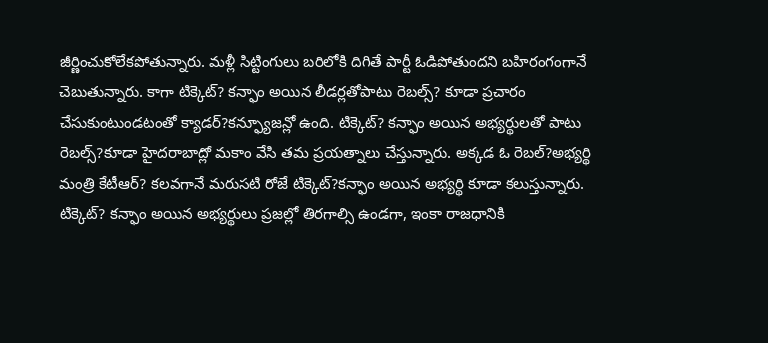జీర్ణించుకోలేకపోతున్నారు. మళ్లీ సిట్టింగులు బరిలోకి దిగితే పార్టీ ఓడిపోతుందని బహిరంగంగానే చెబుతున్నారు. కాగా టిక్కెట్? కన్ఫాం అయిన లీడర్లతోపాటు రెబల్స్? కూడా ప్రచారం చేసుకుంటుండటంతో క్యాడర్?కన్ఫ్యూజన్లో ఉంది. టిక్కెట్? కన్ఫాం అయిన అభ్యర్థులతో పాటు రెబల్స్?కూడా హైదరాబాద్లో మకాం వేసి తమ ప్రయత్నాలు చేస్తున్నారు. అక్కడ ఓ రెబల్?అభ్యర్థి మంత్రి కేటీఆర్? కలవగానే మరుసటి రోజే టిక్కెట్?కన్ఫాం అయిన అభ్యర్థి కూడా కలుస్తున్నారు. టిక్కెట్? కన్ఫాం అయిన అభ్యర్థులు ప్రజల్లో తిరగాల్సి ఉండగా, ఇంకా రాజధానికి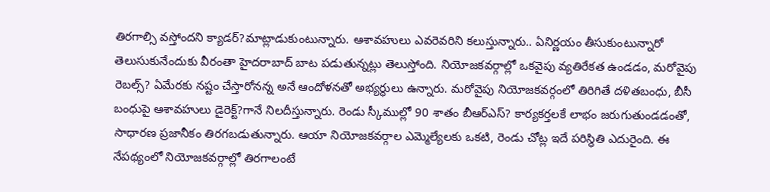తిరగాల్సి వస్తోందని క్యాడర్?మాట్లాడుకుంటున్నారు. ఆశావహులు ఎవరెవరిని కలుస్తున్నారు.. ఏనిర్ణయం తీసుకుంటున్నారో తెలుసుకునేందుకు వీరంతా హైదరాబాద్ బాట పడుతున్నట్లు తెలుస్తోంది. నియోజకవర్గాల్లో ఒకవైపు వ్యతిరేకత ఉండడం, మరోవైపు రెబల్స్? ఏమేరకు నష్టం చేస్తారోనన్న అనే ఆందోళనతో అభ్యర్థులు ఉన్నారు. మరోవైపు నియోజకవర్గంలో తిరిగితే దళితబంధు, బీసీ బంధుపై ఆశావహులు డైరెక్ట్?గానే నిలదీస్తున్నారు. రెండు స్కీముల్లో 90 శాతం బీఆర్ఎస్? కార్యకర్తలకే లాభం జరుగుతుండడంతో, సాధారణ ప్రజానీకం తిరగబడుతున్నారు. ఆయా నియోజకవర్గాల ఎమ్మెల్యేలకు ఒకటి, రెండు చోట్ల ఇదే పరిస్థితి ఎదురైంది. ఈ నేపథ్యంలో నియోజకవర్గాల్లో తిరగాలంటే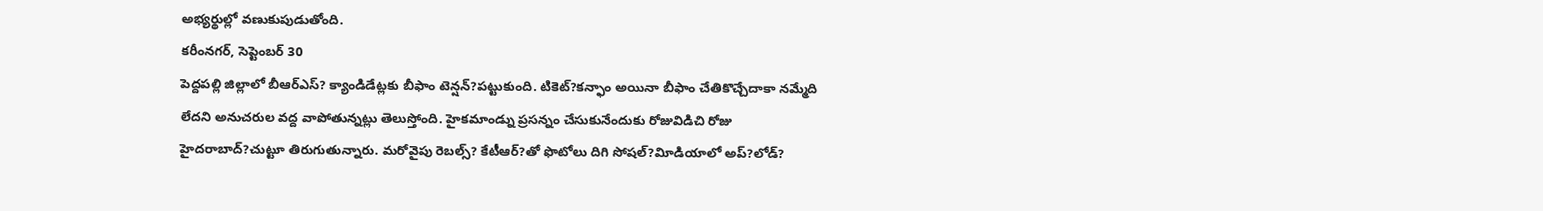అభ్యర్థుల్లో వణుకుపుడుతోంది.
కరీంనగర్, సెప్టెంబర్ 30
పెద్దపల్లి జిల్లాలో బీఆర్ఎస్? క్యాండిడేట్లకు బీఫాం టెన్షన్?పట్టుకుంది. టికెట్?కన్ఫాం అయినా బీఫాం చేతికొచ్చేదాకా నమ్మేది లేదని అనుచరుల వద్ద వాపోతున్నట్లు తెలుస్తోంది. హైకమాండ్ను ప్రసన్నం చేసుకునేందుకు రోజువిడిచి రోజు హైదరాబాద్?చుట్టూ తిరుగుతున్నారు. మరోవైపు రెబల్స్? కేటీఆర్?తో ఫొటోలు దిగి సోషల్?విూడియాలో అప్?లోడ్?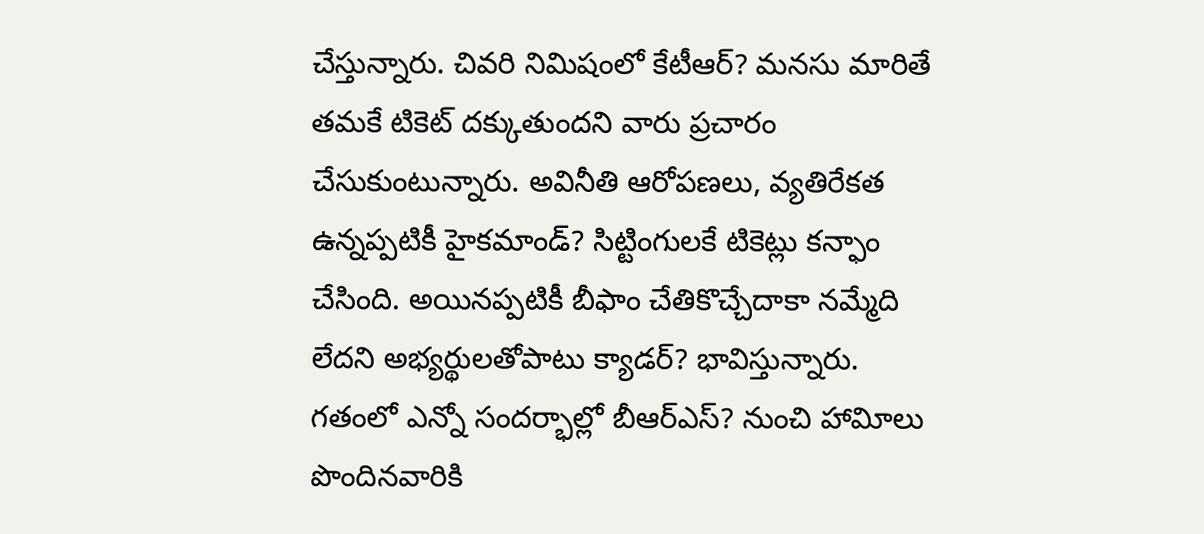చేస్తున్నారు. చివరి నిమిషంలో కేటీఆర్? మనసు మారితే తమకే టికెట్ దక్కుతుందని వారు ప్రచారం చేసుకుంటున్నారు. అవినీతి ఆరోపణలు, వ్యతిరేకత ఉన్నప్పటికీ హైకమాండ్? సిట్టింగులకే టికెట్లు కన్ఫాం చేసింది. అయినప్పటికీ బీఫాం చేతికొచ్చేదాకా నమ్మేది లేదని అభ్యర్థులతోపాటు క్యాడర్? భావిస్తున్నారు. గతంలో ఎన్నో సందర్భాల్లో బీఆర్ఎస్? నుంచి హావిూలు పొందినవారికి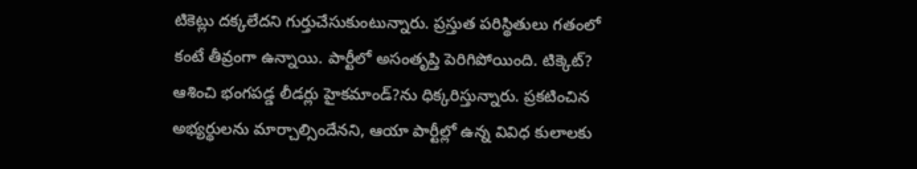టికెట్లు దక్కలేదని గుర్తుచేసుకుంటున్నారు. ప్రస్తుత పరిస్థితులు గతంలో కంటే తీవ్రంగా ఉన్నాయి. పార్టీలో అసంతృప్తి పెరిగిపోయింది. టిక్కెట్? ఆశించి భంగపడ్డ లీడర్లు హైకమాండ్?ను ధిక్కరిస్తున్నారు. ప్రకటించిన అభ్యర్థులను మార్చాల్సిందేనని, ఆయా పార్టీల్లో ఉన్న వివిధ కులాలకు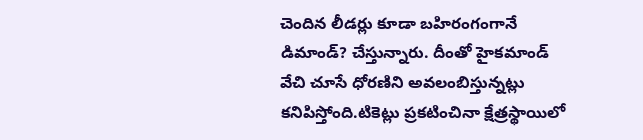చెందిన లీడర్లు కూడా బహిరంగంగానే డిమాండ్? చేస్తున్నారు. దీంతో హైకమాండ్ వేచి చూసే ధోరణిని అవలంబిస్తున్నట్లు కనిపిస్తోంది.టికెట్లు ప్రకటించినా క్షేత్రస్థాయిలో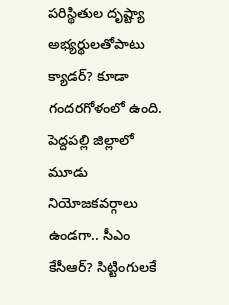పరిస్థితుల దృష్ట్యా అభ్యర్థులతోపాటు క్యాడర్? కూడా గందరగోళంలో ఉంది. పెద్దపల్లి జిల్లాలో మూడు నియోజకవర్గాలు ఉండగా.. సీఎం కేసీఆర్? సిట్టింగులకే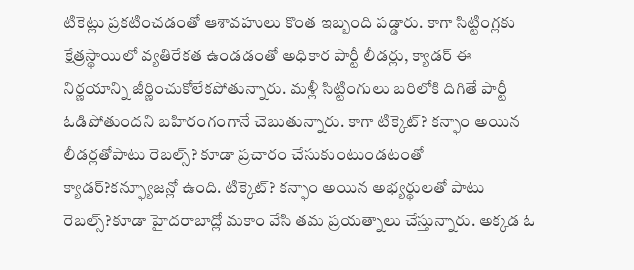టికెట్లు ప్రకటించడంతో ఆశావహులు కొంత ఇబ్బంది పడ్డారు. కాగా సిట్టింగ్లకు క్షేత్రస్థాయిలో వ్యతిరేకత ఉండడంతో అధికార పార్టీ లీడర్లు, క్యాడర్ ఈ నిర్ణయాన్ని జీర్ణించుకోలేకపోతున్నారు. మళ్లీ సిట్టింగులు బరిలోకి దిగితే పార్టీ ఓడిపోతుందని బహిరంగంగానే చెబుతున్నారు. కాగా టిక్కెట్? కన్ఫాం అయిన లీడర్లతోపాటు రెబల్స్? కూడా ప్రచారం చేసుకుంటుండటంతో క్యాడర్?కన్ఫ్యూజన్లో ఉంది. టిక్కెట్? కన్ఫాం అయిన అభ్యర్థులతో పాటు రెబల్స్?కూడా హైదరాబాద్లో మకాం వేసి తమ ప్రయత్నాలు చేస్తున్నారు. అక్కడ ఓ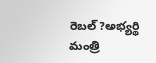రెబల్?అభ్యర్థి మంత్రి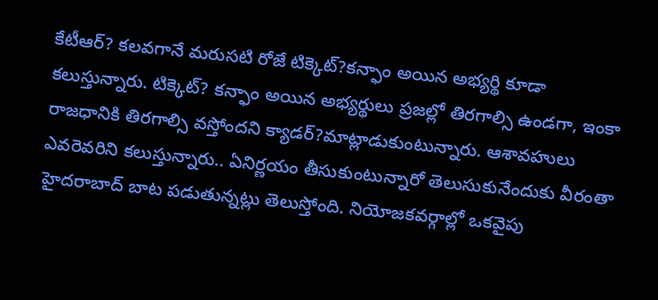కేటీఆర్? కలవగానే మరుసటి రోజే టిక్కెట్?కన్ఫాం అయిన అభ్యర్థి కూడా కలుస్తున్నారు. టిక్కెట్? కన్ఫాం అయిన అభ్యర్థులు ప్రజల్లో తిరగాల్సి ఉండగా, ఇంకా రాజధానికి తిరగాల్సి వస్తోందని క్యాడర్?మాట్లాడుకుంటున్నారు. ఆశావహులు ఎవరెవరిని కలుస్తున్నారు.. ఏనిర్ణయం తీసుకుంటున్నారో తెలుసుకునేందుకు వీరంతా హైదరాబాద్ బాట పడుతున్నట్లు తెలుస్తోంది. నియోజకవర్గాల్లో ఒకవైపు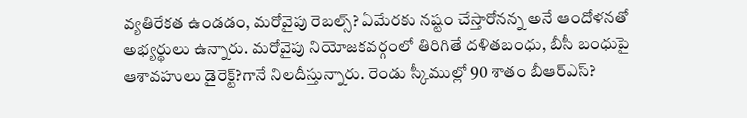వ్యతిరేకత ఉండడం, మరోవైపు రెబల్స్? ఏమేరకు నష్టం చేస్తారోనన్న అనే ఆందోళనతో అభ్యర్థులు ఉన్నారు. మరోవైపు నియోజకవర్గంలో తిరిగితే దళితబంధు, బీసీ బంధుపై ఆశావహులు డైరెక్ట్?గానే నిలదీస్తున్నారు. రెండు స్కీముల్లో 90 శాతం బీఆర్ఎస్?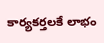కార్యకర్తలకే లాభం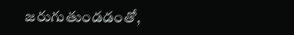జరుగుతుండడంతో,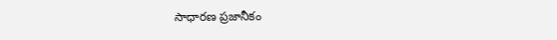సాధారణ ప్రజానీకం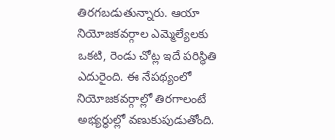తిరగబడుతున్నారు. ఆయా నియోజకవర్గాల ఎమ్మెల్యేలకు ఒకటి, రెండు చోట్ల ఇదే పరిస్థితి ఎదురైంది. ఈ నేపథ్యంలో నియోజకవర్గాల్లో తిరగాలంటే అభ్యర్థుల్లో వణుకుపుడుతోంది.